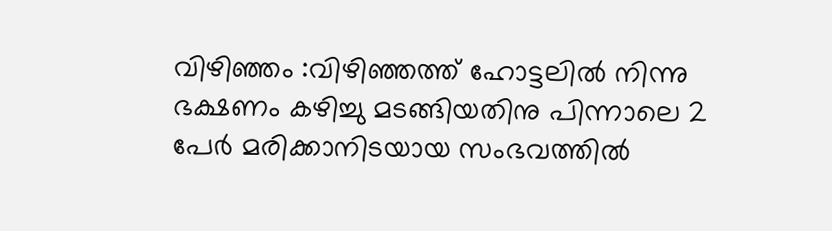വിഴിഞ്ഞം :വിഴിഞ്ഞത്ത് ഹോട്ടലിൽ നിന്നു ഭക്ഷണം കഴിച്ചു മടങ്ങിയതിനു പിന്നാലെ 2 പേർ മരിക്കാനിടയായ സംഭവത്തിൽ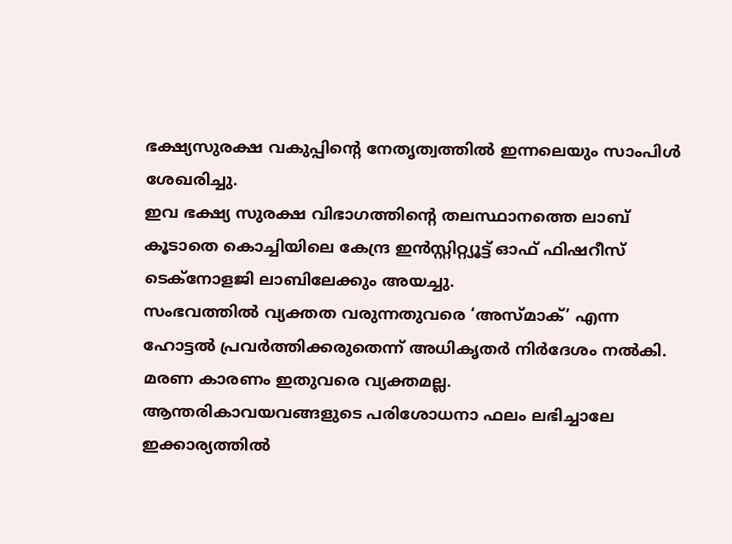ഭക്ഷ്യസുരക്ഷ വകുപ്പിന്റെ നേതൃത്വത്തിൽ ഇന്നലെയും സാംപിൾ ശേഖരിച്ചു.
ഇവ ഭക്ഷ്യ സുരക്ഷ വിഭാഗത്തിന്റെ തലസ്ഥാനത്തെ ലാബ് കൂടാതെ കൊച്ചിയിലെ കേന്ദ്ര ഇൻസ്റ്റിറ്റ്യൂട്ട് ഓഫ് ഫിഷറീസ് ടെക്നോളജി ലാബിലേക്കും അയച്ചു.
സംഭവത്തിൽ വ്യക്തത വരുന്നതുവരെ ‘അസ്മാക്’ എന്ന ഹോട്ടൽ പ്രവർത്തിക്കരുതെന്ന് അധികൃതർ നിർദേശം നൽകി. മരണ കാരണം ഇതുവരെ വ്യക്തമല്ല.
ആന്തരികാവയവങ്ങളുടെ പരിശോധനാ ഫലം ലഭിച്ചാലേ ഇക്കാര്യത്തിൽ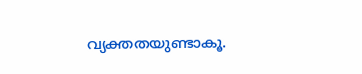വ്യക്തതയുണ്ടാകൂ.